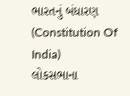ભારતનું બંધારણ (Constitution Of India)
લોકસભાના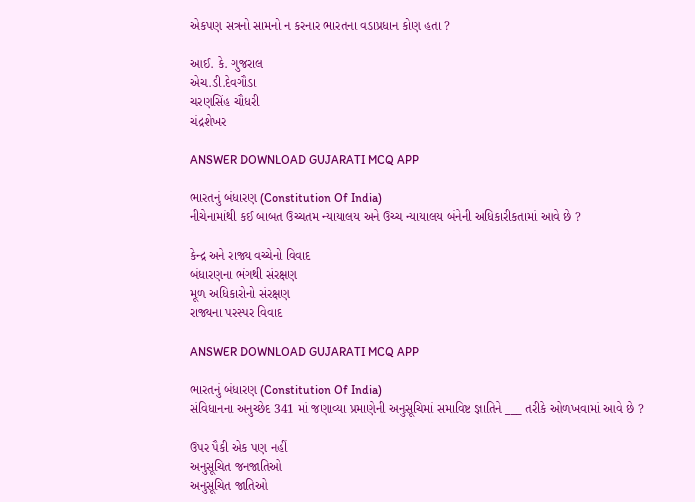એકપણ સત્રનો સામનો ન કરનાર ભારતના વડાપ્રધાન કોણ હતા ?

આઈ. કે. ગુજરાલ
એચ.ડી.દેવગૌડા
ચરણસિંહ ચૌધરી
ચંદ્રશેખર

ANSWER DOWNLOAD GUJARATI MCQ APP

ભારતનું બંધારણ (Constitution Of India)
નીચેનામાંથી કઈ બાબત ઉચ્ચતમ ન્યાયાલય અને ઉચ્ચ ન્યાયાલય બંનેની અધિકારીકતામાં આવે છે ?

કેન્દ્ર અને રાજ્ય વચ્ચેનો વિવાદ
બંધારણના ભંગથી સંરક્ષણ
મૂળ અધિકારોનો સંરક્ષણ
રાજ્યના પરસ્પર વિવાદ

ANSWER DOWNLOAD GUJARATI MCQ APP

ભારતનું બંધારણ (Constitution Of India)
સંવિધાનના અનુચ્છેદ 341 માં જણાવ્યા પ્રમાણેની અનુસૂચિમાં સમાવિષ્ટ જ્ઞાતિને ___ તરીકે ઓળખવામાં આવે છે ?

ઉપર પૈકી એક પણ નહીં
અનુસૂચિત જનજાતિઓ
અનુસૂચિત જાતિઓ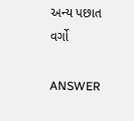અન્ય પછાત વર્ગો

ANSWER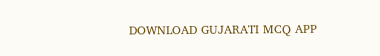DOWNLOAD GUJARATI MCQ APP